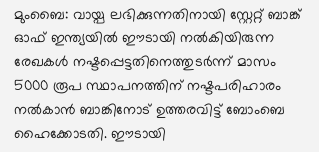മുംബൈ: വായ്പ ലഭിക്കുന്നതിനായി സ്റ്റേറ്റ് ബാങ്ക് ഓഫ് ഇന്ത്യയിൽ ഈടായി നൽകിയിരുന്ന രേഖകൾ നഷ്ടപ്പെട്ടതിനെത്തുടർന്ന് മാസം 5000 രൂപ സ്ഥാപനത്തിന് നഷ്ടപരിഹാരം നൽകാൻ ബാങ്കിനോട് ഉത്തരവിട്ട് ബോംബെ ഹൈക്കോടതി. ഈടായി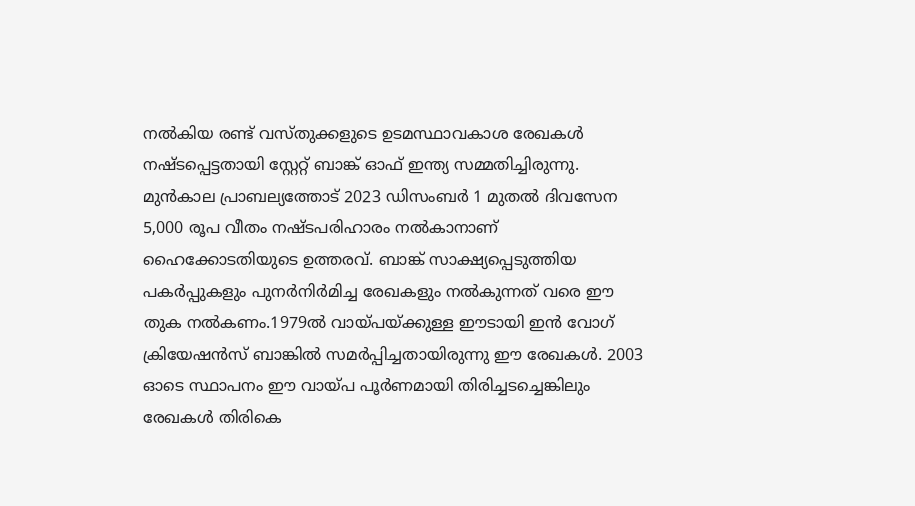നൽകിയ രണ്ട് വസ്തുക്കളുടെ ഉടമസ്ഥാവകാശ രേഖകൾ നഷ്ടപ്പെട്ടതായി സ്റ്റേറ്റ് ബാങ്ക് ഓഫ് ഇന്ത്യ സമ്മതിച്ചിരുന്നു. മുൻകാല പ്രാബല്യത്തോട് 2023 ഡിസംബർ 1 മുതൽ ദിവസേന 5,000 രൂപ വീതം നഷ്ടപരിഹാരം നൽകാനാണ് ഹൈക്കോടതിയുടെ ഉത്തരവ്. ബാങ്ക് സാക്ഷ്യപ്പെടുത്തിയ പകർപ്പുകളും പുനർനിർമിച്ച രേഖകളും നൽകുന്നത് വരെ ഈ തുക നൽകണം.1979ൽ വായ്പയ്ക്കുള്ള ഈടായി ഇൻ വോഗ് ക്രിയേഷൻസ് ബാങ്കിൽ സമർപ്പിച്ചതായിരുന്നു ഈ രേഖകൾ. 2003 ഓടെ സ്ഥാപനം ഈ വായ്പ പൂർണമായി തിരിച്ചടച്ചെങ്കിലും രേഖകൾ തിരികെ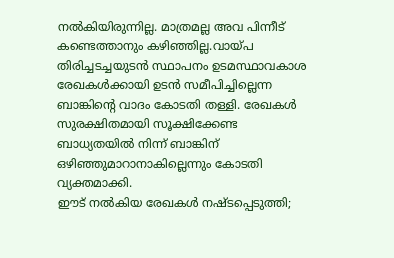നൽകിയിരുന്നില്ല. മാത്രമല്ല അവ പിന്നീട് കണ്ടെത്താനും കഴിഞ്ഞില്ല.വായ്പ തിരിച്ചടച്ചയുടൻ സ്ഥാപനം ഉടമസ്ഥാവകാശ രേഖകൾക്കായി ഉടൻ സമീപിച്ചില്ലെന്ന ബാങ്കിന്റെ വാദം കോടതി തള്ളി. രേഖകൾ സുരക്ഷിതമായി സൂക്ഷിക്കേണ്ട ബാധ്യതയിൽ നിന്ന് ബാങ്കിന് ഒഴിഞ്ഞുമാറാനാകില്ലെന്നും കോടതി വ്യക്തമാക്കി.
ഈട് നൽകിയ രേഖകൾ നഷ്ടപ്പെടുത്തി;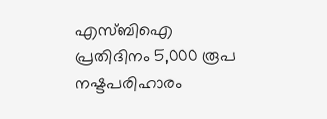എസ്ബിഐ പ്രതിദിനം 5,000 രൂപ നഷ്ടപരിഹാരം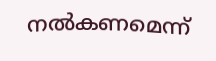നൽകണമെന്ന്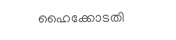ഹൈക്കോടതി